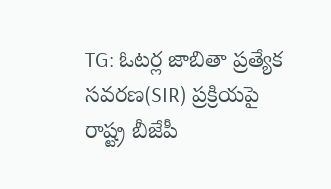TG: ఓటర్ల జాబితా ప్రత్యేక సవరణ(SIR) ప్రక్రియపై రాష్ట్ర బీజేపీ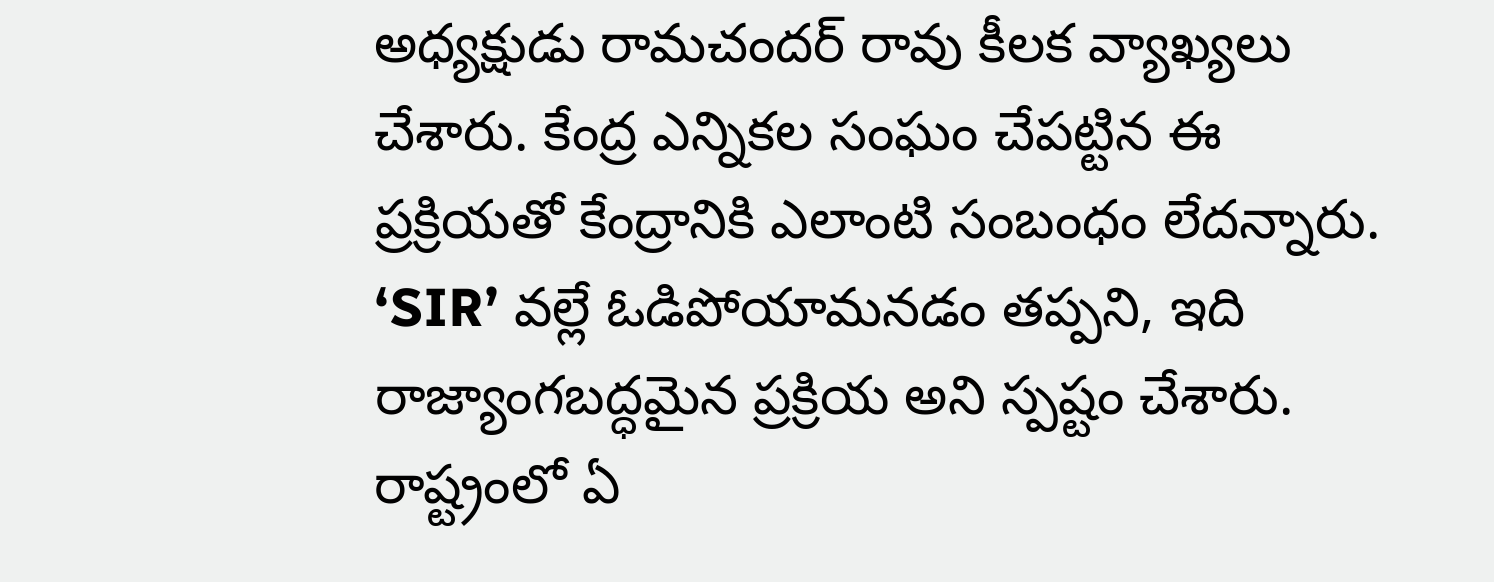అధ్యక్షుడు రామచందర్ రావు కీలక వ్యాఖ్యలు చేశారు. కేంద్ర ఎన్నికల సంఘం చేపట్టిన ఈ ప్రక్రియతో కేంద్రానికి ఎలాంటి సంబంధం లేదన్నారు. ‘SIR’ వల్లే ఓడిపోయామనడం తప్పని, ఇది రాజ్యాంగబద్ధమైన ప్రక్రియ అని స్పష్టం చేశారు. రాష్ట్రంలో ఏ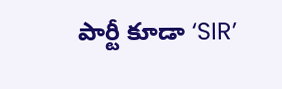పార్టీ కూడా ‘SIR’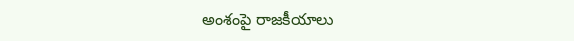అంశంపై రాజకీయాలు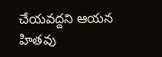చేయవద్దని ఆయన హితవు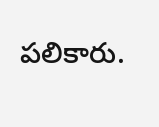పలికారు.